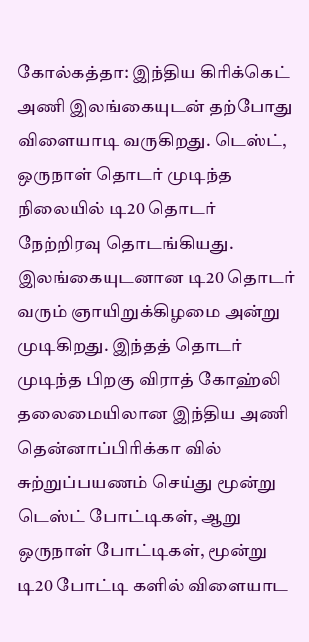கோல்கத்தா: இந்திய கிரிக்கெட் அணி இலங்கையுடன் தற்போது விளையாடி வருகிறது. டெஸ்ட், ஒருநாள் தொடர் முடிந்த நிலையில் டி20 தொடர் நேற்றிரவு தொடங்கியது. இலங்கையுடனான டி20 தொடர் வரும் ஞாயிறுக்கிழமை அன்று முடிகிறது. இந்தத் தொடர் முடிந்த பிறகு விராத் கோஹ்லி தலைமையிலான இந்திய அணி தென்னாப்பிரிக்கா வில் சுற்றுப்பயணம் செய்து மூன்று டெஸ்ட் போட்டிகள், ஆறு ஒருநாள் போட்டிகள், மூன்று டி20 போட்டி களில் விளையாட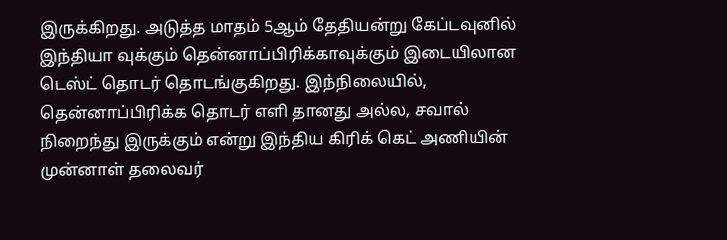இருக்கிறது. அடுத்த மாதம் 5ஆம் தேதியன்று கேப்டவுனில் இந்தியா வுக்கும் தென்னாப்பிரிக்காவுக்கும் இடையிலான டெஸ்ட் தொடர் தொடங்குகிறது. இந்நிலையில், தென்னாப்பிரிக்க தொடர் எளி தானது அல்ல, சவால் நிறைந்து இருக்கும் என்று இந்திய கிரிக் கெட் அணியின் முன்னாள் தலைவர்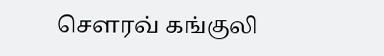சௌரவ் கங்குலி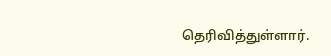தெரிவித்துள்ளார்.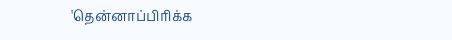'தென்னாப்பிரிக்க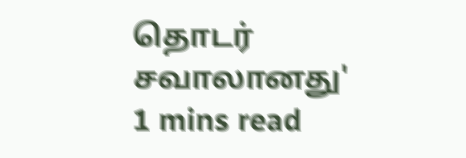தொடர் சவாலானது'
1 mins read